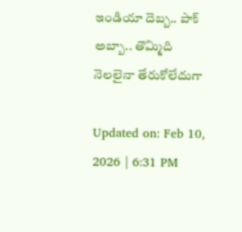ఇండియా దెబ్బ.. పాక్ అబ్బా.. తొమ్మిది నెలలైనా తేరుకోలేదుగా

Updated on: Feb 10, 2026 | 6:31 PM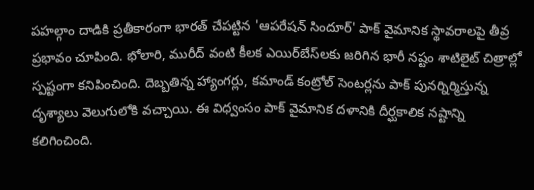పహల్గాం దాడికి ప్రతీకారంగా భారత్ చేపట్టిన 'ఆపరేషన్ సిందూర్' పాక్ వైమానిక స్థావరాలపై తీవ్ర ప్రభావం చూపింది. భోలారి, మురీద్ వంటి కీలక ఎయిర్‌బేస్‌లకు జరిగిన భారీ నష్టం శాటిలైట్ చిత్రాల్లో స్పష్టంగా కనిపించింది. దెబ్బతిన్న హ్యాంగర్లు, కమాండ్ కంట్రోల్ సెంటర్లను పాక్ పునర్నిర్మిస్తున్న దృశ్యాలు వెలుగులోకి వచ్చాయి. ఈ విధ్వంసం పాక్ వైమానిక దళానికి దీర్ఘకాలిక నష్టాన్ని కలిగించింది.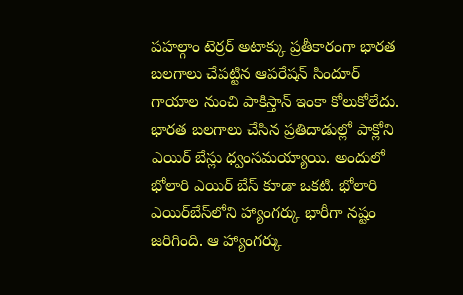పహల్గాం టెర్రర్ అటాక్కు ప్రతీకారంగా భారత బలగాలు చేపట్టిన ఆపరేషన్ సిందూర్ గాయాల నుంచి పాకిస్తాన్ ఇంకా కోలుకోలేదు. భారత బలగాలు చేసిన ప్రతిదాడుల్లో పాక్లోని ఎయిర్ బేస్లు ధ్వంసమయ్యాయి. అందులో భోలారి ఎయిర్ బేస్ కూడా ఒకటి. భోలారి ఎయిర్‌బేస్‌లోని హ్యాంగర్కు భారీగా నష్టం జరిగింది. ఆ హ్యాంగర్కు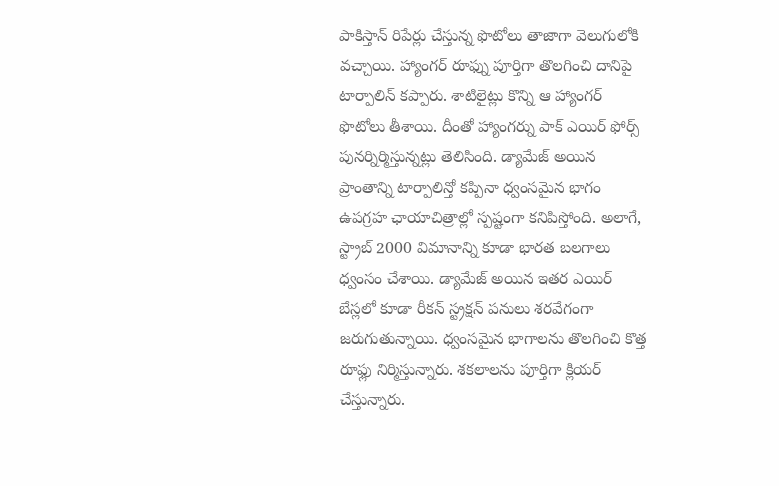పాకిస్తాన్ రిపేర్లు చేస్తున్న ఫొటోలు తాజాగా వెలుగులోకి వచ్చాయి. హ్యాంగర్ రూఫ్ను పూర్తిగా తొలగించి దానిపై టార్పాలిన్ కప్పారు. శాటిలైట్లు కొన్ని ఆ హ్యాంగర్ ఫొటోలు తీశాయి. దీంతో హ్యాంగర్ను పాక్ ఎయిర్ ఫోర్స్ పునర్నిర్మిస్తున్నట్లు తెలిసింది. డ్యామేజ్ అయిన ప్రాంతాన్ని టార్పాలిన్తో కప్పినా ధ్వంసమైన భాగం ఉపగ్రహ ఛాయాచిత్రాల్లో స్పష్టంగా కనిపిస్తోంది. అలాగే, స్ట్రాబ్ 2000 విమానాన్ని కూడా భారత బలగాలు ధ్వంసం చేశాయి. డ్యామేజ్ అయిన ఇతర ఎయిర్ బేస్లలో కూడా రీకన్ స్ట్రక్షన్ పనులు శరవేగంగా జరుగుతున్నాయి. ధ్వంసమైన భాగాలను తొలగించి కొత్త రూఫ్లు నిర్మిస్తున్నారు. శకలాలను పూర్తిగా క్లియర్ చేస్తున్నారు.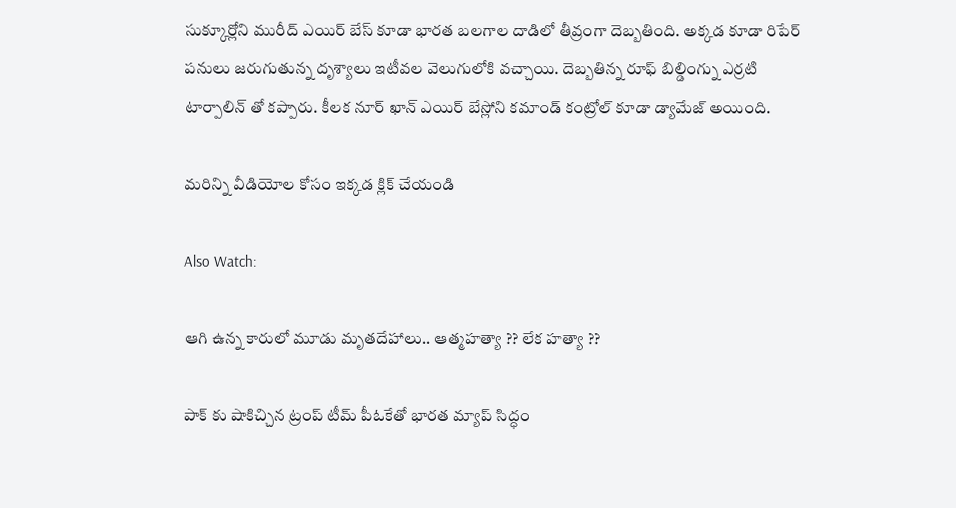సుక్కూర్లోని మురీద్ ఎయిర్ బేస్ కూడా భారత బలగాల దాడిలో తీవ్రంగా దెబ్బతింది. అక్కడ కూడా రిపేర్ పనులు జరుగుతున్న దృశ్యాలు ఇటీవల వెలుగులోకి వచ్చాయి. దెబ్బతిన్న రూఫ్ బిల్డింగ్ను ఎర్రటి టార్పాలిన్ తో కప్పారు. కీలక నూర్ ఖాన్ ఎయిర్ బేస్లోని కమాండ్ కంట్రోల్ కూడా డ్యామేజ్ అయింది.

మరిన్ని వీడియోల కోసం ఇక్కడ క్లిక్ చేయండి

Also Watch:

ఆగి ఉన్న కారులో మూడు మృతదేహాలు.. ఆత్మహత్యా ?? లేక హత్యా ??

పాక్ కు షాకిచ్చిన ట్రంప్ టీమ్‌ పీఓకేతో భారత మ్యాప్‌ సిద్ధం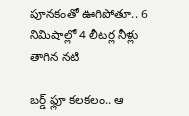పూనకంతో ఊగిపోతూ.. 6 నిమిషాల్లో 4 లీటర్ల నీళ్లు తాగిన నటి

బర్డ్ ఫ్లూ కలకలం.. ఆ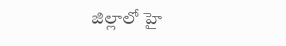జిల్లాలో హై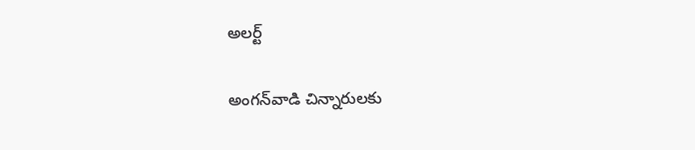అలర్ట్

అంగన్‌వాడి చిన్నారులకు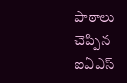పాఠాలు చెప్పిన ఐఏఎస్